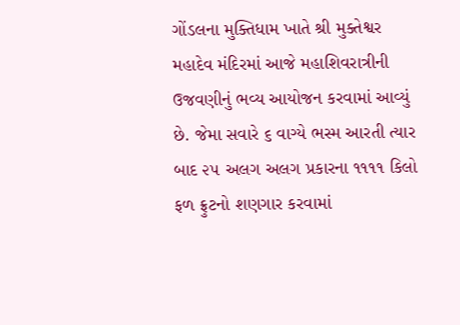ગોંડલના મુક્તિધામ ખાતે શ્રી મુક્તેશ્વર મહાદેવ મંદિરમાં આજે મહાશિવરાત્રીની ઉજવણીનું ભવ્ય આયોજન કરવામાં આવ્યું છે. જેમા સવારે ૬ વાગ્યે ભસ્મ આરતી ત્યાર બાદ ૨૫ અલગ અલગ પ્રકારના ૧૧૧૧ કિલો ફળ ફ્રુટનો શણગાર કરવામાં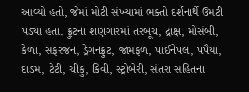આવ્યો હતો, જેમાં મોટી સંખ્યામાં ભક્તો દર્શનાર્થે ઉમટી પડ્યા હતા. ફ્રુટના શણગારમાં તરબૂચ, દ્રાક્ષ, મોસંબી, કેળા, સફરજન, ડ્રેગનફ્રુટ, જામફળ, પાઈનેપલ, પપૈયા, દાડમ, ટેટી, ચીકુ, કિવી, સ્ટ્રોબેરી, સંતરા સહિતના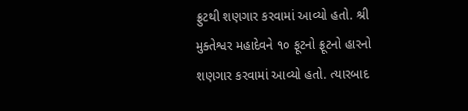ફ્રુટથી શણગાર કરવામાં આવ્યો હતો. શ્રી મુક્તેશ્વર મહાદેવને ૧૦ ફૂટનો ફ્રૂટનો હારનો શણગાર કરવામાં આવ્યો હતો. ત્યારબાદ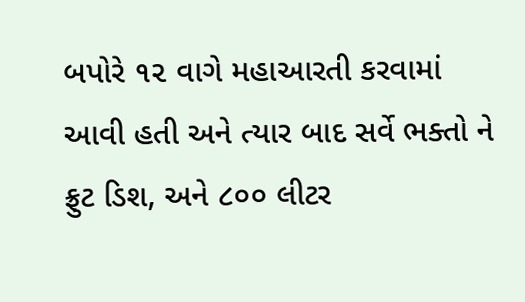બપોરે ૧૨ વાગે મહાઆરતી કરવામાં આવી હતી અને ત્યાર બાદ સર્વે ભક્તો ને ફ્રુટ ડિશ, અને ૮૦૦ લીટર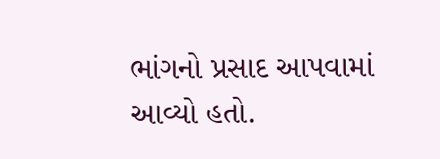ભાંગનો પ્રસાદ આપવામાં આવ્યો હતો.